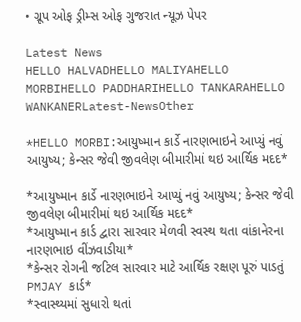• ગ્રૂપ ઓફ ડ્રીમ્સ ઓફ ગુજરાત ન્યૂઝ પેપર

Latest News
HELLO HALVADHELLO MALIYAHELLO MORBIHELLO PADDHARIHELLO TANKARAHELLO WANKANERLatest-NewsOther

*HELLO MORBI:આયુષ્માન કાર્ડે નારણભાઇને આપ્યું નવું આયુષ્ય; કેન્સર જેવી જીવલેણ બીમારીમાં થઇ આર્થિક મદદ*

*આયુષ્માન કાર્ડે નારણભાઇને આપ્યું નવું આયુષ્ય; કેન્સર જેવી જીવલેણ બીમારીમાં થઇ આર્થિક મદદ*
*આયુષ્માન કાર્ડ દ્વારા સારવાર મેળવી સ્વસ્થ થતા વાંકાનેરના નારણભાઇ વીંઝવાડીયા*
*કેન્સર રોગની જટિલ સારવાર માટે આર્થિક રક્ષણ પૂરું પાડતું PMJAY કાર્ડ*
*સ્વાસ્થ્યમાં સુધારો થતાં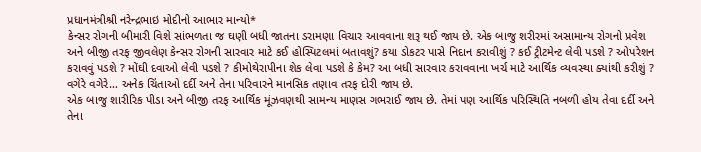પ્રધાનમંત્રીશ્રી નરેન્દ્રભાઇ મોદીનો આભાર માન્યો*
કેન્સર રોગની બીમારી વિશે સાંભળતા જ ઘણી બધી જાતના ડરામણા વિચાર આવવાના શરૂ થઈ જાય છે. એક બાજુ શરીરમાં અસામાન્ય રોગનો પ્રવેશ અને બીજી તરફ જીવલેણ કેન્સર રોગની સારવાર માટે કઈ હોસ્પિટલમાં બતાવશું? કયા ડોકટર પાસે નિદાન કરાવીશું ? કઈ ટ્રીટમેન્ટ લેવી પડશે ? ઓપરેશન કરાવવું પડશે ? મોંઘી દવાઓ લેવી પડશે ? કીમોથેરાપીના શેક લેવા પડશે કે કેમ? આ બધી સારવાર કરાવવાના ખર્ચ માટે આર્થિક વ્યવસ્થા ક્યાંથી કરીશું ? વગેરે વગેરે… અનેક ચિંતાઓ દર્દી અને તેના પરિવારને માનસિક તણાવ તરફ દોરી જાય છે.
એક બાજુ શારીરિક પીડા અને બીજી તરફ આર્થિક મૂંઝવણથી સામન્ય માણસ ગભરાઈ જાય છે. તેમાં પણ આર્થિક પરિસ્થિતિ નબળી હોય તેવા દર્દી અને તેના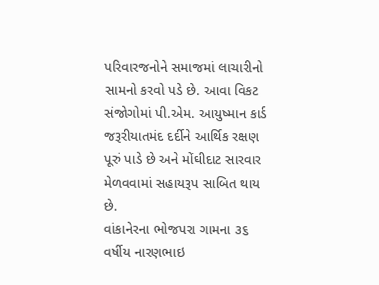પરિવારજનોને સમાજમાં લાચારીનો સામનો કરવો પડે છે. આવા વિકટ સંજોગોમાં પી.એમ. આયુષ્માન કાર્ડ જરૂરીયાતમંદ દર્દીને આર્થિક રક્ષણ પૂરું પાડે છે અને મોંઘીદાટ સારવાર મેળવવામાં સહાયરૂપ સાબિત થાય છે.
વાંકાનેરના ભોજપરા ગામના ૩૬ વર્ષીય નારણભાઇ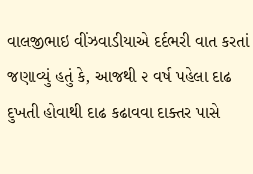વાલજીભાઇ વીંઝવાડીયાએ દર્દભરી વાત કરતાં જણાવ્યું હતું કે, આજથી ૨ વર્ષ પહેલા દાઢ દુખતી હોવાથી દાઢ કઢાવવા દાક્તર પાસે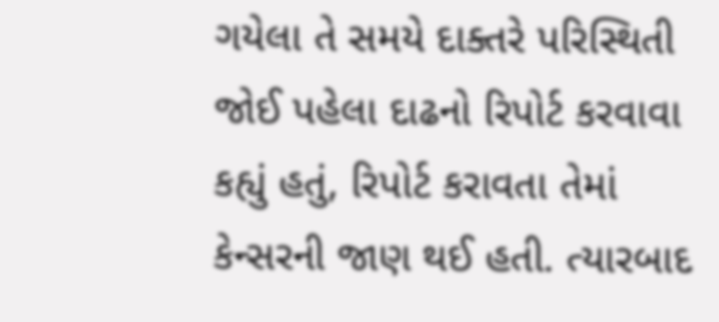ગયેલા તે સમયે દાક્તરે પરિસ્થિતી જોઈ પહેલા દાઢનો રિપોર્ટ કરવાવા કહ્યું હતું, રિપોર્ટ કરાવતા તેમાં કેન્સરની જાણ થઈ હતી. ત્યારબાદ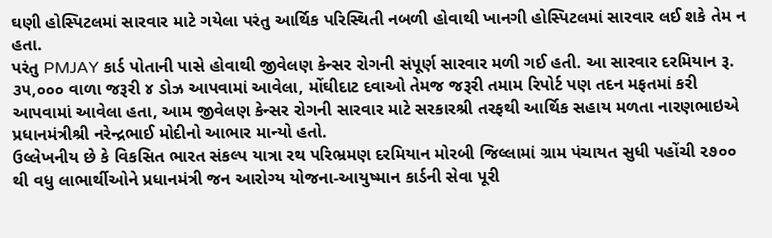ઘણી હોસ્પિટલમાં સારવાર માટે ગયેલા પરંતુ આર્થિક પરિસ્થિતી નબળી હોવાથી ખાનગી હોસ્પિટલમાં સારવાર લઈ શકે તેમ ન હતા.
પરંતુ PMJAY કાર્ડ પોતાની પાસે હોવાથી જીવેલણ કેન્સર રોગની સંપૂર્ણ સારવાર મળી ગઈ હતી. આ સારવાર દરમિયાન રૂ. ૩૫,૦૦૦ વાળા જરૂરી ૪ ડોઝ આપવામાં આવેલા, મોંઘીદાટ દવાઓ તેમજ જરૂરી તમામ રિપોર્ટ પણ તદન મફતમાં કરી આપવામાં આવેલા હતા, આમ જીવેલણ કેન્સર રોગની સારવાર માટે સરકારશ્રી તરફથી આર્થિક સહાય મળતા નારણભાઇએ પ્રધાનમંત્રીશ્રી નરેન્દ્રભાઈ મોદીનો આભાર માન્યો હતો.
ઉલ્લેખનીય છે કે વિકસિત ભારત સંકલ્પ યાત્રા રથ પરિભ્રમણ દરમિયાન મોરબી જિલ્લામાં ગ્રામ પંચાયત સુધી પહોંચી ૨૭૦૦ થી વધુ લાભાર્થીઓને પ્રધાનમંત્રી જન આરોગ્ય યોજના-આયુષ્માન કાર્ડની સેવા પૂરી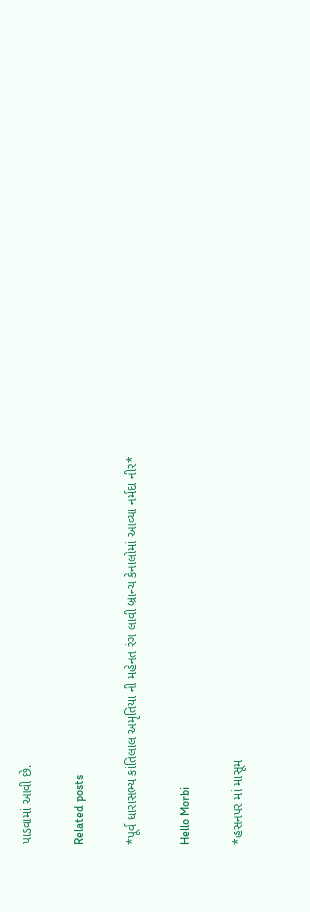પાડવામાં આવી છે.

Related posts

*પૂર્વ ધારાસભ્ય કાંતિલાલ અમૃતિયા ની મહેનત રંગ લાવી બ્રાન્ચ કેનાલોમાં આવ્યા નર્મદા નીર*

Hello Morbi

*હસનપર માં માસૂમ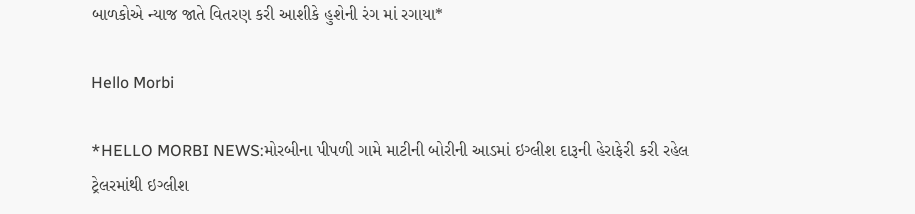બાળકોએ ન્યાજ જાતે વિતરણ કરી આશીકે હુશેની રંગ માં રગાયા*

Hello Morbi

*HELLO MORBI NEWS:મોરબીના પીપળી ગામે માટીની બોરીની આડમાં ઇગ્લીશ દારૂની હેરાફેરી કરી રહેલ ટ્રેલરમાંથી ઇગ્લીશ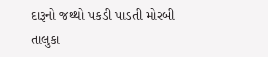દારૂનો જથ્થો પકડી પાડતી મોરબી તાલુકા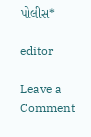પોલીસ*

editor

Leave a Comment